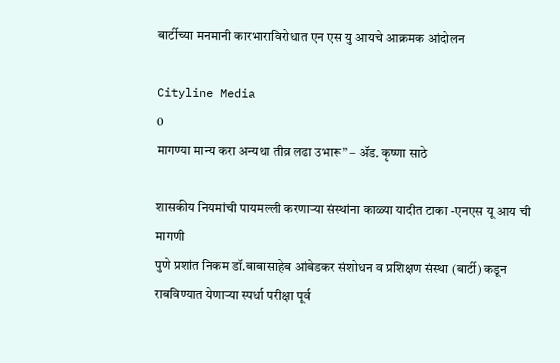बार्टीच्या मनमानी कारभाराविरोधात एन एस यु आयचे आक्रमक आंदोलन

Cityline Media
0
मागण्या मान्य करा अन्यथा तीव्र लढा उभारू” – ॲड. कृष्णा साठे

शासकीय नियमांची पायमल्ली करणाऱ्या संस्थांना काळ्या यादीत टाका -एनएस यू आय ची मागणी
पुणे प्रशांत निकम डॉ.बाबासाहेब आंबेडकर संशोधन व प्रशिक्षण संस्था (बार्टी) कडून राबविण्यात येणाऱ्या स्पर्धा परीक्षा पूर्व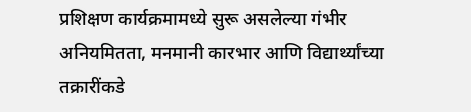प्रशिक्षण कार्यक्रमामध्ये सुरू असलेल्या गंभीर अनियमितता, मनमानी कारभार आणि विद्यार्थ्यांच्या तक्रारींकडे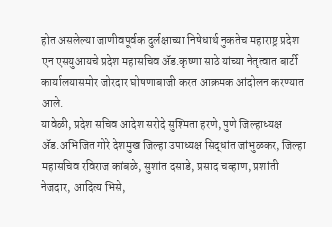होत असलेल्या जाणीवपूर्वक दुर्लक्षाच्या निषेधार्थ नुकतेच महाराष्ट्र प्रदेश एन एसयुआयचे प्रदेश महासचिव ॲड.कृष्णा साठे यांच्या नेतृत्वात बार्टी कार्यालयासमोर जोरदार घोषणाबाजी करत आक्रमक आंदोलन करण्यात आले.
यावेळी, प्रदेश सचिव आदेश सरोदे सुश्मिता हरणे, पुणे जिल्हाध्यक्ष ॲड.अभिजित गोरे देशमुख जिल्हा उपाध्यक्ष सिद्धांत जांभुळकर, जिल्हा महासचिव रविराज कांबळे, सुशांत दसाडे, प्रसाद चव्हाण, प्रशांती नेजदार, आदित्य भिसे,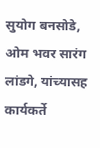सुयोग बनसोडे, ओम भवर सारंग लांडगे, यांच्यासह कार्यकर्ते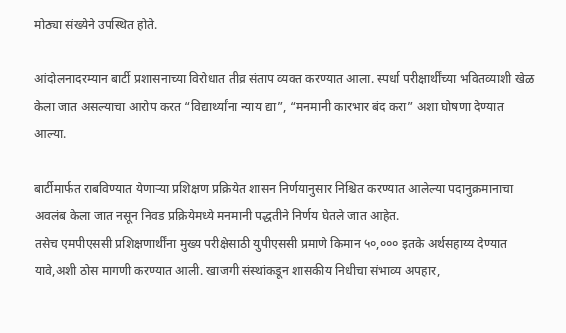मोठ्या संख्येने उपस्थित होते.

आंदोलनादरम्यान बार्टी प्रशासनाच्या विरोधात तीव्र संताप व्यक्त करण्यात आला. स्पर्धा परीक्षार्थींच्या भवितव्याशी खेळ केला जात असल्याचा आरोप करत “विद्यार्थ्यांना न्याय द्या”, “मनमानी कारभार बंद करा” अशा घोषणा देण्यात आल्या.

बार्टीमार्फत राबविण्यात येणाऱ्या प्रशिक्षण प्रक्रियेत शासन निर्णयानुसार निश्चित करण्यात आलेल्या पदानुक्रमानाचा अवलंब केला जात नसून निवड प्रक्रियेमध्ये मनमानी पद्धतीने निर्णय घेतले जात आहेत.
तसेच एमपीएससी प्रशिक्षणार्थींना मुख्य परीक्षेसाठी युपीएससी प्रमाणे किमान ५०,००० इतके अर्थसहाय्य देण्यात यावे,अशी ठोस मागणी करण्यात आली. खाजगी संस्थांकडून शासकीय निधीचा संभाव्य अपहार,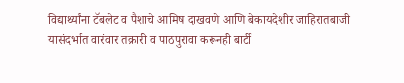विद्यार्थ्यांना टॅबलेट व पैशाचे आमिष दाखवणे आणि बेकायदेशीर जाहिरातबाजी यासंदर्भात वारंवार तक्रारी व पाठपुरावा करूनही बार्टी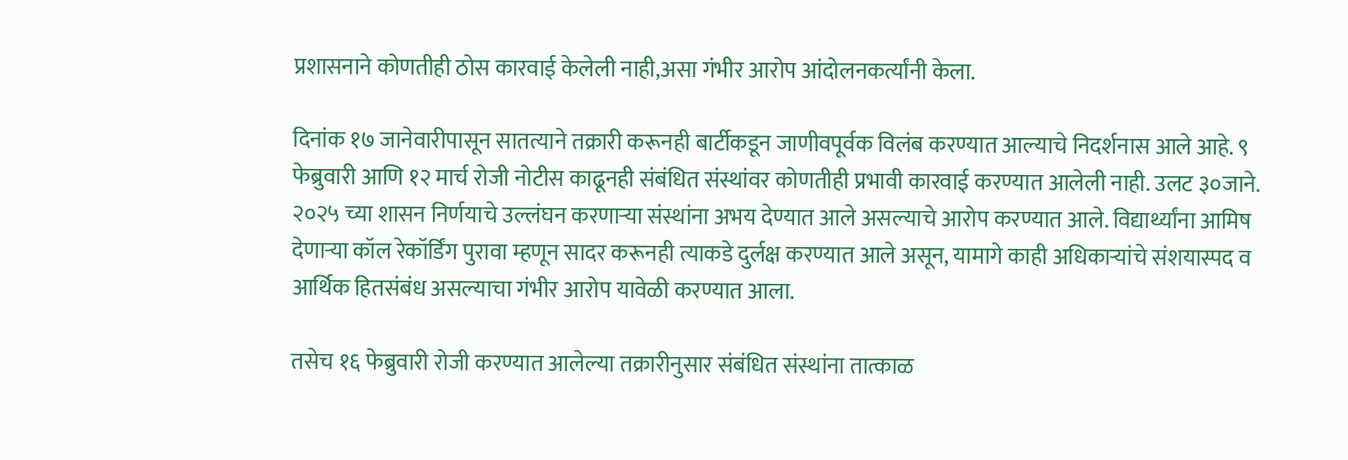प्रशासनाने कोणतीही ठोस कारवाई केलेली नाही,असा गंभीर आरोप आंदोलनकर्त्यांनी केला.

दिनांक १७ जानेवारीपासून सातत्याने तक्रारी करूनही बार्टीकडून जाणीवपूर्वक विलंब करण्यात आल्याचे निदर्शनास आले आहे. ९ फेब्रुवारी आणि १२ मार्च रोजी नोटीस काढूनही संबंधित संस्थांवर कोणतीही प्रभावी कारवाई करण्यात आलेली नाही. उलट ३०जाने. २०२५ च्या शासन निर्णयाचे उल्लंघन करणाऱ्या संस्थांना अभय देण्यात आले असल्याचे आरोप करण्यात आले. विद्यार्थ्यांना आमिष देणाऱ्या कॉल रेकॉर्डिंग पुरावा म्हणून सादर करूनही त्याकडे दुर्लक्ष करण्यात आले असून, यामागे काही अधिकाऱ्यांचे संशयास्पद व आर्थिक हितसंबंध असल्याचा गंभीर आरोप यावेळी करण्यात आला.

तसेच १६ फेब्रुवारी रोजी करण्यात आलेल्या तक्रारीनुसार संबंधित संस्थांना तात्काळ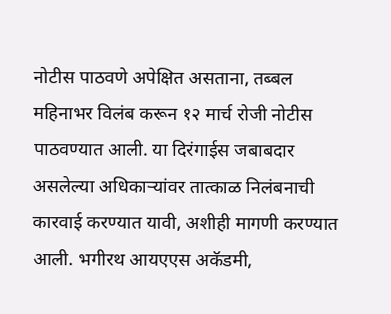नोटीस पाठवणे अपेक्षित असताना, तब्बल महिनाभर विलंब करून १२ मार्च रोजी नोटीस पाठवण्यात आली. या दिरंगाईस जबाबदार असलेल्या अधिकाऱ्यांवर तात्काळ निलंबनाची कारवाई करण्यात यावी, अशीही मागणी करण्यात आली. भगीरथ आयएएस अकॅडमी,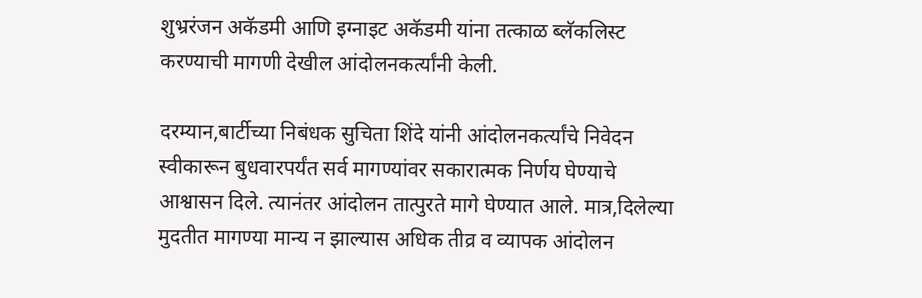शुभ्ररंजन अकॅडमी आणि इग्नाइट अकॅडमी यांना तत्काळ ब्लॅकलिस्ट करण्याची मागणी देखील आंदोलनकर्त्यांनी केली.

दरम्यान,बार्टीच्या निबंधक सुचिता शिंदे यांनी आंदोलनकर्त्यांचे निवेदन स्वीकारून बुधवारपर्यंत सर्व मागण्यांवर सकारात्मक निर्णय घेण्याचे आश्वासन दिले. त्यानंतर आंदोलन तात्पुरते मागे घेण्यात आले. मात्र,दिलेल्या मुदतीत मागण्या मान्य न झाल्यास अधिक तीव्र व व्यापक आंदोलन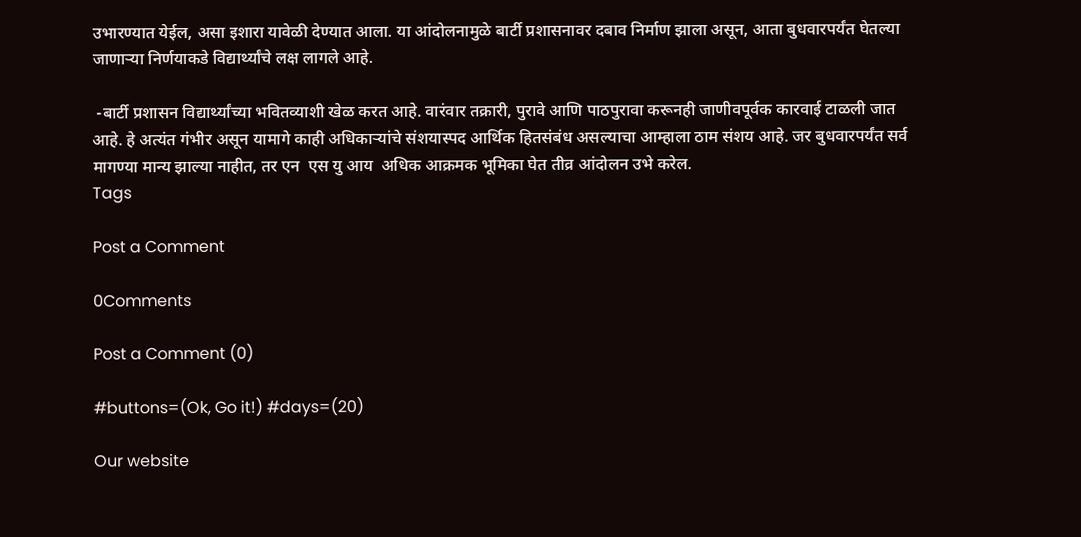उभारण्यात येईल, असा इशारा यावेळी देण्यात आला. या आंदोलनामुळे बार्टी प्रशासनावर दबाव निर्माण झाला असून, आता बुधवारपर्यंत घेतल्या जाणाऱ्या निर्णयाकडे विद्यार्थ्यांचे लक्ष लागले आहे.

 -बार्टी प्रशासन विद्यार्थ्यांच्या भवितव्याशी खेळ करत आहे. वारंवार तक्रारी, पुरावे आणि पाठपुरावा करूनही जाणीवपूर्वक कारवाई टाळली जात आहे. हे अत्यंत गंभीर असून यामागे काही अधिकाऱ्यांचे संशयास्पद आर्थिक हितसंबंध असल्याचा आम्हाला ठाम संशय आहे. जर बुधवारपर्यंत सर्व मागण्या मान्य झाल्या नाहीत, तर एन  एस यु आय  अधिक आक्रमक भूमिका घेत तीव्र आंदोलन उभे करेल.
Tags

Post a Comment

0Comments

Post a Comment (0)

#buttons=(Ok, Go it!) #days=(20)

Our website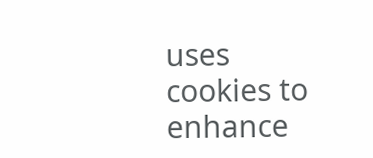uses cookies to enhance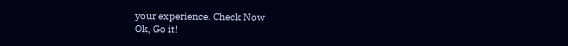your experience. Check Now
Ok, Go it!